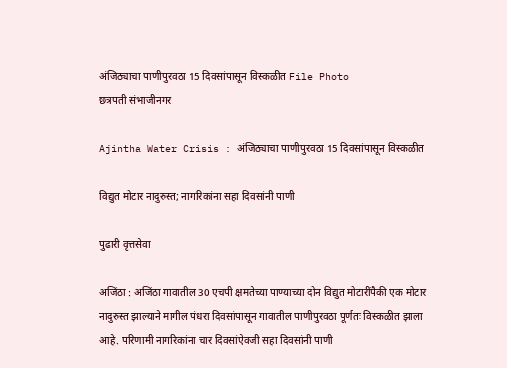अंजिठ्याचा पाणीपुरवठा 15 दिवसांपासून विस्कळीत File Photo
छत्रपती संभाजीनगर

Ajintha Water Crisis : अंजिठ्याचा पाणीपुरवठा 15 दिवसांपासून विस्कळीत

विद्युत मोटार नादुरुस्त; नागरिकांना सहा दिवसांनी पाणी

पुढारी वृत्तसेवा

अजिंठा : अजिंठा गावातील 30 एचपी क्षमतेच्या पाण्याच्या दोन विद्युत मोटारींपैकी एक मोटार नादुरुस्त झाल्याने मागील पंधरा दिवसांपासून गावातील पाणीपुरवठा पूर्णतः विस्कळीत झाला आहे. परिणामी नागरिकांना चार दिवसांऐवजी सहा दिवसांनी पाणी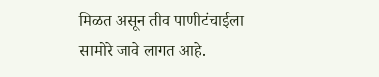मिळत असून तीव पाणीटंचाईला सामोरे जावे लागत आहे.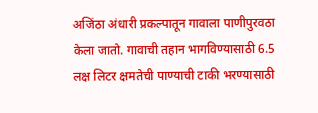अजिंठा अंधारी प्रकल्पातून गावाला पाणीपुरवठा केला जातो. गावाची तहान भागविण्यासाठी 6.5 लक्ष लिटर क्षमतेची पाण्याची टाकी भरण्यासाठी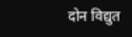दोन विद्युत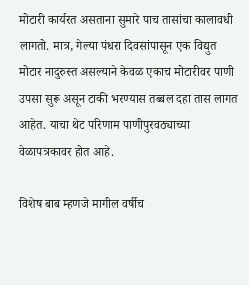मोटारी कार्यरत असताना सुमारे पाच तासांचा कालावधी लागतो. मात्र, गेल्या पंधरा दिवसांपासून एक विद्युत मोटार नादुरुस्त असल्याने केवळ एकाच मोटारीवर पाणी उपसा सुरू असून टाकी भरण्यास तब्बल दहा तास लागत आहेत. याचा थेट परिणाम पाणीपुरवठ्याच्या वेळापत्रकावर होत आहे.

विशेष बाब म्हणजे मागील वर्षीच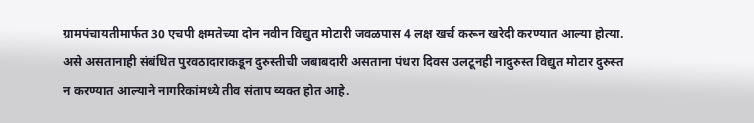ग्रामपंचायतीमार्फत 30 एचपी क्षमतेच्या दोन नवीन विद्युत मोटारी जवळपास 4 लक्ष खर्च करून खरेदी करण्यात आल्या होत्या. असे असतानाही संबंधित पुरवठादाराकडून दुरुस्तीची जबाबदारी असताना पंधरा दिवस उलटूनही नादुरुस्त विद्युत मोटार दुरुस्त न करण्यात आल्याने नागरिकांमध्ये तीव संताप व्यक्त होत आहे.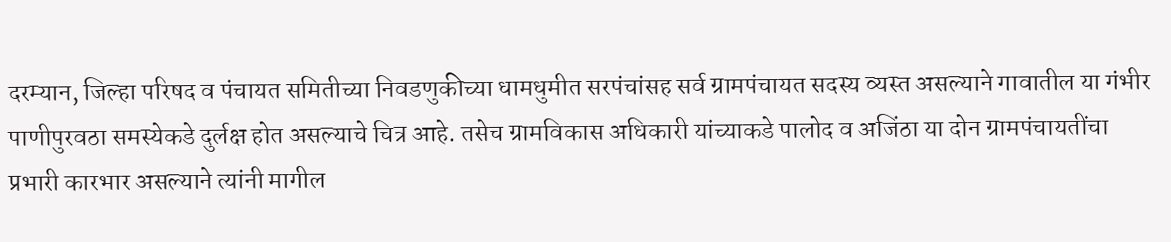दरम्यान, जिल्हा परिषद व पंचायत समितीच्या निवडणुकीच्या धामधुमीत सरपंचांसह सर्व ग्रामपंचायत सदस्य व्यस्त असल्याने गावातील या गंभीर पाणीपुरवठा समस्येकडे दुर्लक्ष होत असल्याचे चित्र आहे. तसेच ग्रामविकास अधिकारी यांच्याकडे पालोद व अजिंठा या दोन ग्रामपंचायतींचा प्रभारी कारभार असल्याने त्यांनी मागील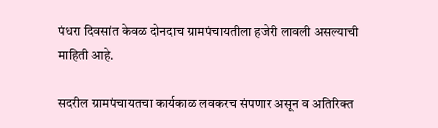पंधरा दिवसांत केवळ दोनदाच ग्रामपंचायतीला हजेरी लावली असल्याची माहिती आहे.

सदरील ग्रामपंचायतचा कार्यकाळ लवकरच संपणार असून व अतिरिक्त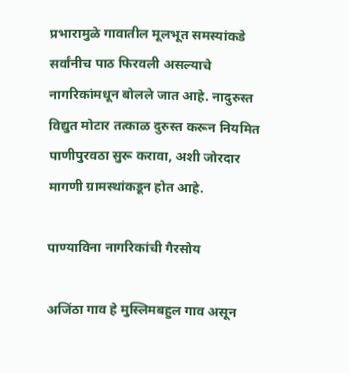प्रभारामुळे गावातील मूलभूत समस्यांकडे सर्वांनीच पाठ फिरवली असल्याचे नागरिकांमधून बोलले जात आहे. नादुरुस्त विद्युत मोटार तत्काळ दुरुस्त करून नियमित पाणीपुरवठा सुरू करावा, अशी जोरदार मागणी ग्रामस्थांकडून होत आहे.

पाण्याविना नागरिकांची गैरसोय

अजिंठा गाव हे मुस्लिमबहुल गाव असून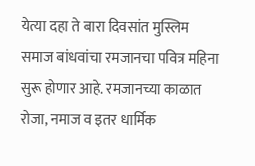येत्या दहा ते बारा दिवसांत मुस्लिम समाज बांधवांचा रमजानचा पवित्र महिना सुरू होणार आहे. रमजानच्या काळात रोजा, नमाज व इतर धार्मिक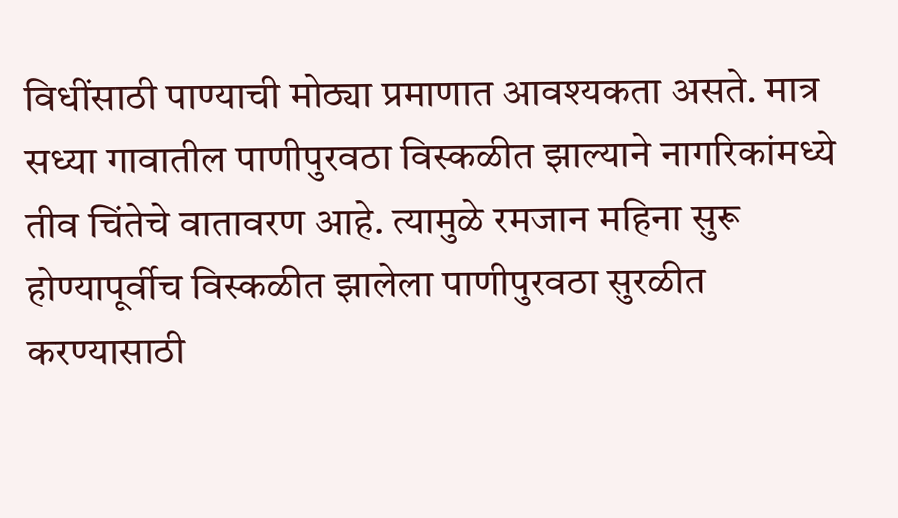विधींसाठी पाण्याची मोठ्या प्रमाणात आवश्यकता असते. मात्र सध्या गावातील पाणीपुरवठा विस्कळीत झाल्याने नागरिकांमध्ये तीव चिंतेचे वातावरण आहे. त्यामुळे रमजान महिना सुरू होण्यापूर्वीच विस्कळीत झालेला पाणीपुरवठा सुरळीत करण्यासाठी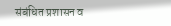संबंधित प्रशासन व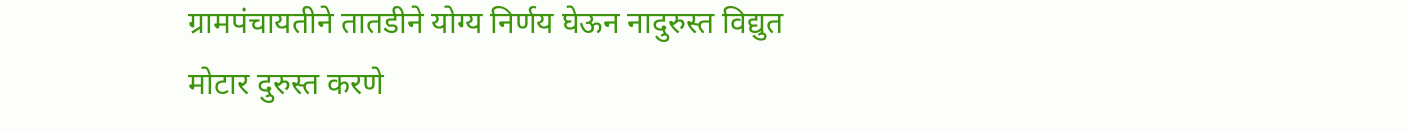ग्रामपंचायतीने तातडीने योग्य निर्णय घेऊन नादुरुस्त विद्युत मोटार दुरुस्त करणे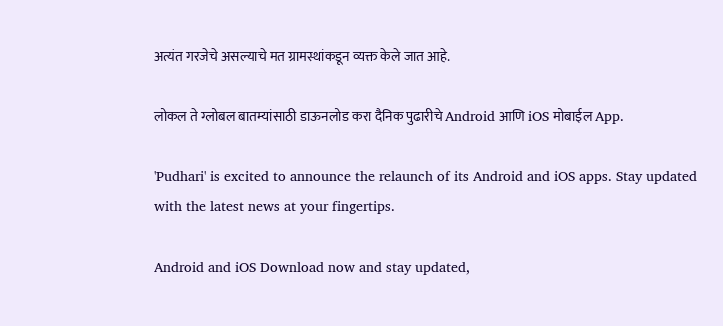अत्यंत गरजेचे असल्याचे मत ग्रामस्थांकडून व्यक्त केले जात आहे.

लोकल ते ग्लोबल बातम्यांसाठी डाऊनलोड करा दैनिक पुढारीचे Android आणि iOS मोबाईल App.

'Pudhari' is excited to announce the relaunch of its Android and iOS apps. Stay updated with the latest news at your fingertips.

Android and iOS Download now and stay updated,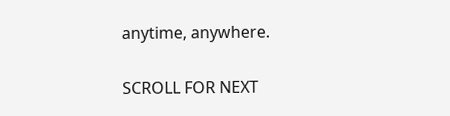anytime, anywhere.

SCROLL FOR NEXT